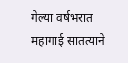गेल्या वर्षभरात महागाई सातत्याने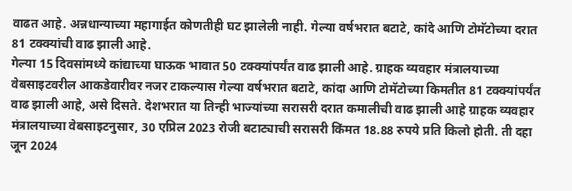वाढत आहे. अन्नधान्याच्या महागाईत कोणतीही घट झालेली नाही. गेल्या वर्षभरात बटाटे, कांदे आणि टोमॅटोच्या दरात 81 टक्क्यांची वाढ झाली आहे.
गेल्या 15 दिवसांमध्ये कांद्याच्या घाऊक भावात 50 टक्क्यांपर्यंत वाढ झाली आहे. ग्राहक व्यवहार मंत्रालयाच्या वेबसाइटवरील आकडेवारीवर नजर टाकल्यास गेल्या वर्षभरात बटाटे, कांदा आणि टोमॅटोच्या किमतीत 81 टक्क्यांपर्यंत वाढ झाली आहे, असे दिसते. देशभरात या तिन्ही भाज्यांच्या सरासरी दरात कमालीची वाढ झाली आहे ग्राहक व्यवहार मंत्रालयाच्या वेबसाइटनुसार, 30 एप्रिल 2023 रोजी बटाट्याची सरासरी किंमत 18.88 रुपये प्रति किलो होती. ती दहा जून 2024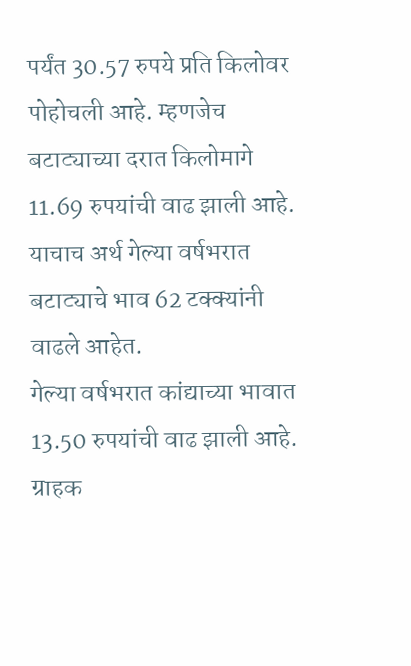पर्यंत 30.57 रुपये प्रति किलोवर पोहोचली आहे. म्हणजेच बटाट्याच्या दरात किलोमागे 11.69 रुपयांची वाढ झाली आहे. याचाच अर्थ गेल्या वर्षभरात बटाट्याचे भाव 62 टक्क्यांनी वाढले आहेत.
गेल्या वर्षभरात कांद्याच्या भावात 13.50 रुपयांची वाढ झाली आहे. ग्राहक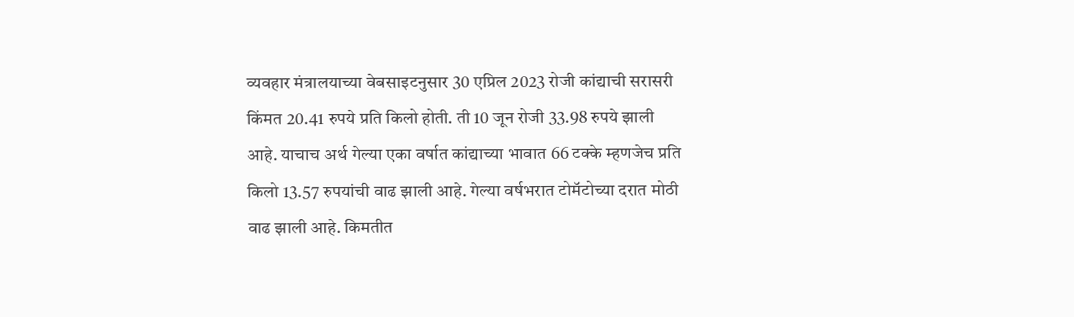व्यवहार मंत्रालयाच्या वेबसाइटनुसार 30 एप्रिल 2023 रोजी कांद्याची सरासरी किंमत 20.41 रुपये प्रति किलो होती. ती 10 जून रोजी 33.98 रुपये झाली आहे. याचाच अर्थ गेल्या एका वर्षात कांद्याच्या भावात 66 टक्के म्हणजेच प्रति किलो 13.57 रुपयांची वाढ झाली आहे. गेल्या वर्षभरात टोमॅटोच्या दरात मोठी वाढ झाली आहे. किमतीत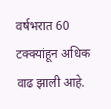वर्षभरात 60 टक्क्यांहून अधिक वाढ झाली आहे.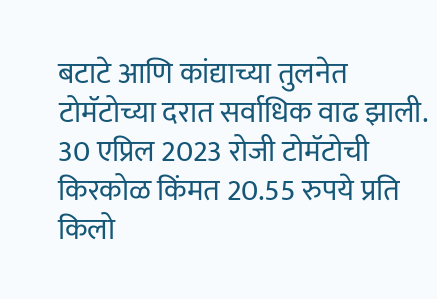बटाटे आणि कांद्याच्या तुलनेत टोमॅटोच्या दरात सर्वाधिक वाढ झाली. 30 एप्रिल 2023 रोजी टोमॅटोची किरकोळ किंमत 20.55 रुपये प्रति किलो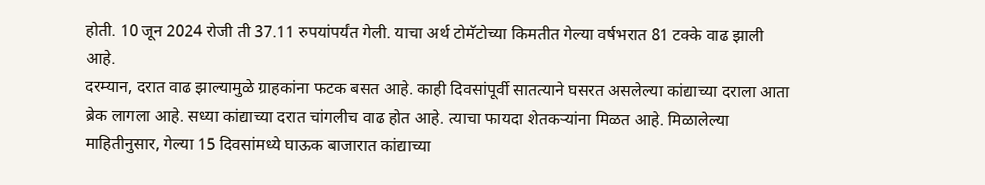होती. 10 जून 2024 रोजी ती 37.11 रुपयांपर्यंत गेली. याचा अर्थ टोमॅटोच्या किमतीत गेल्या वर्षभरात 81 टक्के वाढ झाली आहे.
दरम्यान, दरात वाढ झाल्यामुळे ग्राहकांना फटक बसत आहे. काही दिवसांपूर्वी सातत्याने घसरत असलेल्या कांद्याच्या दराला आता ब्रेक लागला आहे. सध्या कांद्याच्या दरात चांगलीच वाढ होत आहे. त्याचा फायदा शेतकऱ्यांना मिळत आहे. मिळालेल्या माहितीनुसार, गेल्या 15 दिवसांमध्ये घाऊक बाजारात कांद्याच्या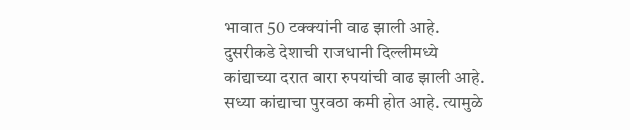भावात 50 टक्क्यांनी वाढ झाली आहे. दुसरीकडे देशाची राजधानी दिल्लीमध्ये कांद्याच्या दरात बारा रुपयांची वाढ झाली आहे. सध्या कांद्याचा पुरवठा कमी होत आहे. त्यामुळे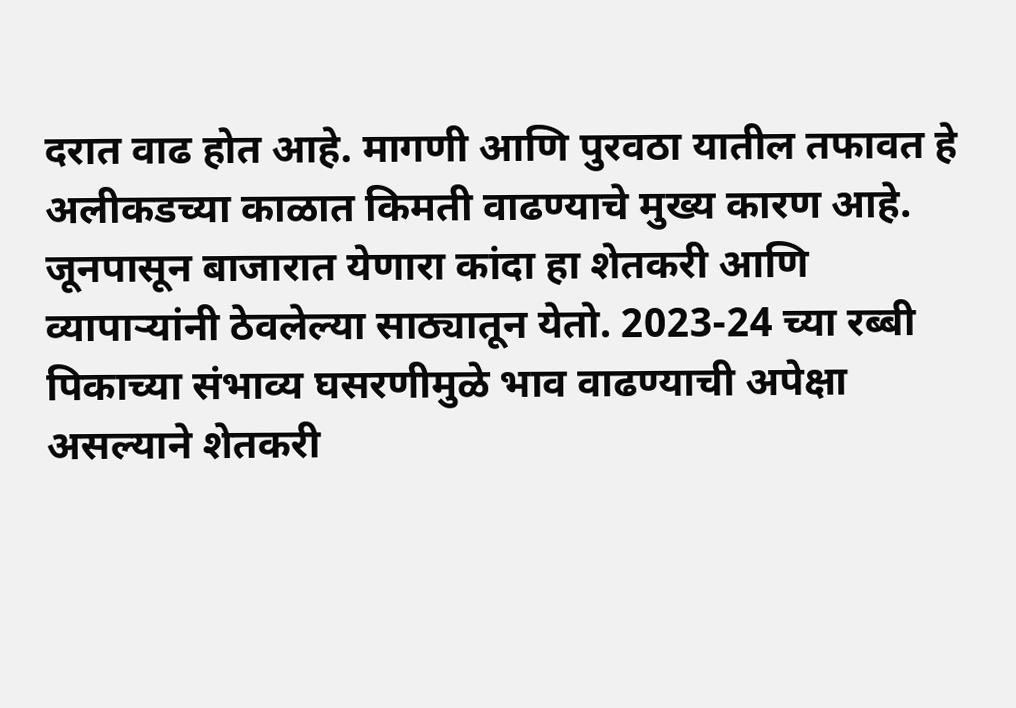दरात वाढ होत आहे. मागणी आणि पुरवठा यातील तफावत हे अलीकडच्या काळात किमती वाढण्याचे मुख्य कारण आहे. जूनपासून बाजारात येणारा कांदा हा शेतकरी आणि व्यापाऱ्यांनी ठेवलेल्या साठ्यातून येतो. 2023-24 च्या रब्बी पिकाच्या संभाव्य घसरणीमुळे भाव वाढण्याची अपेक्षा असल्याने शेतकरी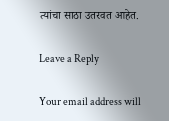त्यांचा साठा उतरवत आहेत.

Leave a Reply

Your email address will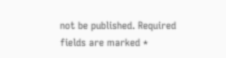not be published. Required fields are marked *